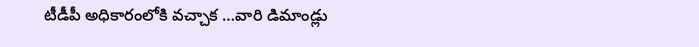టీడీపీ అధికారంలోకి వచ్చాక …వారి డిమాండ్లు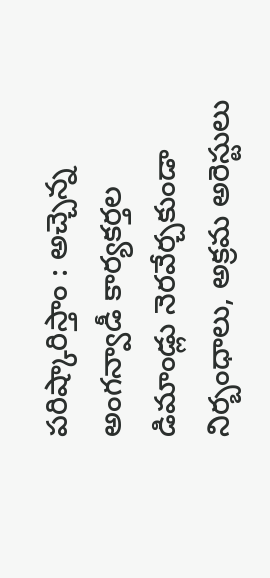పరిష్కారిస్తాం : అచ్చెన్న
అంగన్వాడీ కార్యకర్తల డిమాండ్లు నెరవేర్చకుండా నిర్బంధాలు, అక్రమ అరెస్టులు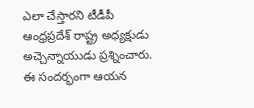ఎలా చేస్తారని టీడీపీ ఆంధ్రప్రదేశ్ రాష్ట్ర అధ్యక్షుడు అచ్చెన్నాయుడు ప్రశ్నించారు. ఈ సందర్భంగా ఆయన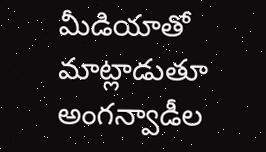మీడియాతో మాట్లాడుతూ అంగన్వాడీల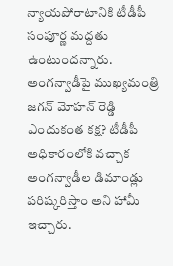న్యాయపోరాటానికి టీడీపీ సంపూర్ణ మద్దతు ఉంటుందన్నారు. అంగన్వాడీపై ముఖ్యమంత్రి జగన్ మోహన్ రెడ్డి ఎందుకంత కక్ష? టీడీపీ అధికారంలోకి వచ్చాక అంగన్వాడీల డిమాండ్లు పరిష్కరిస్తాం అని హామీ ఇచ్చారు.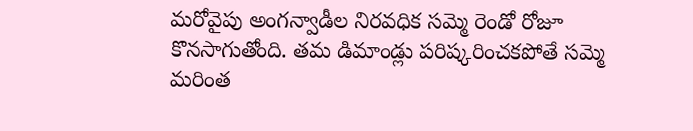మరోవైపు అంగన్వాడీల నిరవధిక సమ్మె రెండో రోజూ కొనసాగుతోంది. తమ డిమాండ్లు పరిష్కరించకపోతే సమ్మె మరింత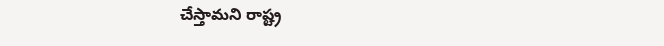చేస్తామని రాష్ట్ర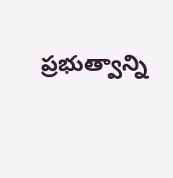ప్రభుత్వాన్ని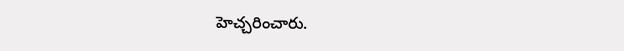హెచ్చరించారు.